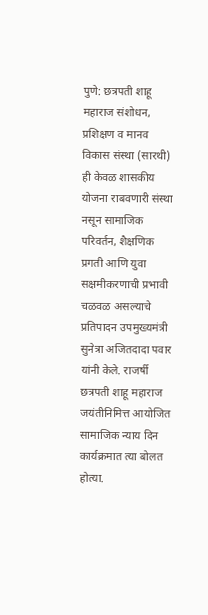पुणे: छत्रपती शाहू महाराज संशोधन, प्रशिक्षण व मानव विकास संस्था (सारथी) ही केवळ शासकीय योजना राबवणारी संस्था नसून सामाजिक परिवर्तन, शैक्षणिक प्रगती आणि युवा सक्षमीकरणाची प्रभावी चळवळ असल्याचे प्रतिपादन उपमुख्यमंत्री सुनेत्रा अजितदादा पवार यांनी केले. राजर्षी छत्रपती शाहू महाराज जयंतीनिमित्त आयोजित सामाजिक न्याय दिन कार्यक्रमात त्या बोलत होत्या.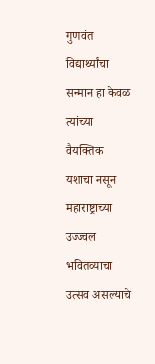गुणवंत विद्यार्थ्यांचा सन्मान हा केवळ त्यांच्या वैयक्तिक यशाचा नसून महाराष्ट्राच्या उज्ज्वल भवितव्याचा उत्सव असल्याचे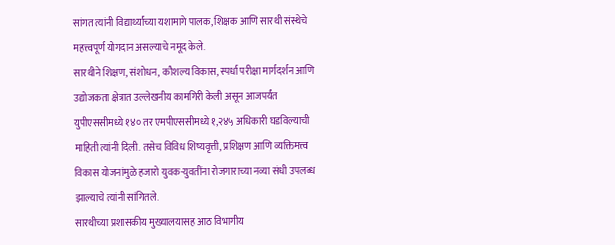सांगत त्यांनी विद्यार्थ्यांच्या यशामागे पालक, शिक्षक आणि सारथी संस्थेचे महत्त्वपूर्ण योगदान असल्याचे नमूद केले.
सारथीने शिक्षण, संशोधन, कौशल्य विकास, स्पर्धा परीक्षा मार्गदर्शन आणि उद्योजकता क्षेत्रात उल्लेखनीय कामगिरी केली असून आजपर्यंत युपीएससीमध्ये १४० तर एमपीएससीमध्ये १,२४५ अधिकारी घडविल्याची माहिती त्यांनी दिली. तसेच विविध शिष्यवृत्ती, प्रशिक्षण आणि व्यक्तिमत्त्व विकास योजनांमुळे हजारो युवक-युवतींना रोजगाराच्या नव्या संधी उपलब्ध झाल्याचे त्यांनी सांगितले.
सारथीच्या प्रशासकीय मुख्यालयासह आठ विभागीय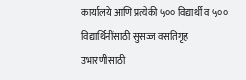कार्यालये आणि प्रत्येकी ५०० विद्यार्थी व ५०० विद्यार्थिनींसाठी सुसज्ज वसतिगृह उभारणीसाठी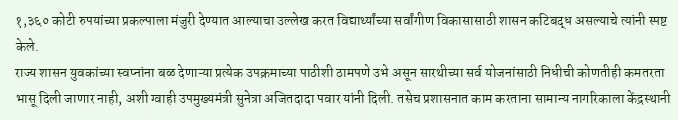१,३६० कोटी रुपयांच्या प्रकल्पाला मंजुरी देण्यात आल्याचा उल्लेख करत विद्यार्थ्यांच्या सर्वांगीण विकासासाठी शासन कटिबद्ध असल्याचे त्यांनी स्पष्ट केले.
राज्य शासन युवकांच्या स्वप्नांना बळ देणाऱ्या प्रत्येक उपक्रमाच्या पाठीशी ठामपणे उभे असून सारथीच्या सर्व योजनांसाठी निधीची कोणतीही कमतरता भासू दिली जाणार नाही, अशी ग्वाही उपमुख्यमंत्री सुनेत्रा अजितदादा पवार यांनी दिली. तसेच प्रशासनात काम करताना सामान्य नागरिकाला केंद्रस्थानी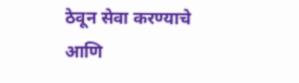ठेवून सेवा करण्याचे आणि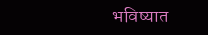भविष्यात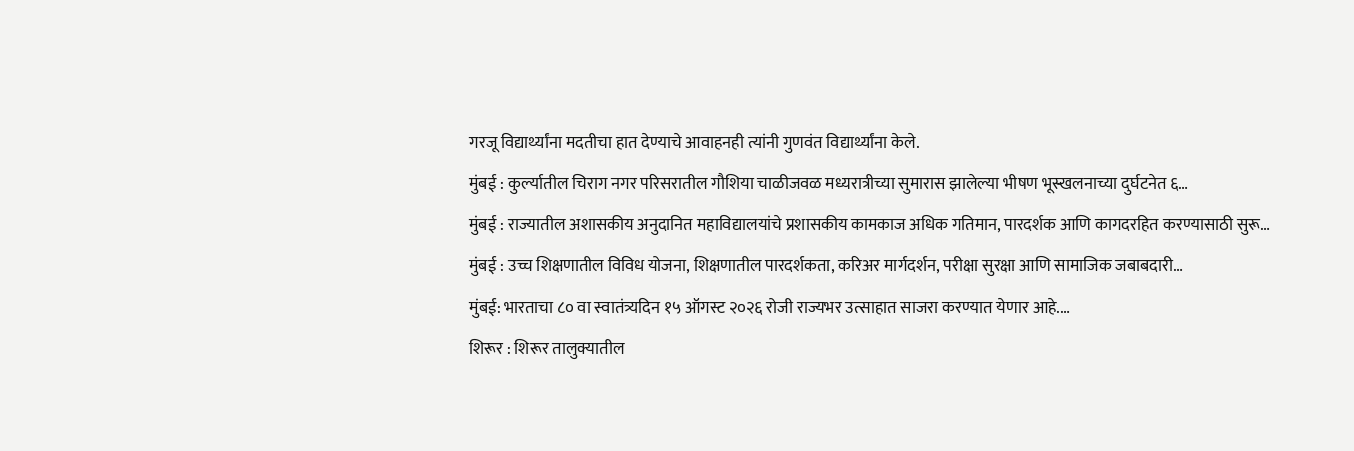गरजू विद्यार्थ्यांना मदतीचा हात देण्याचे आवाहनही त्यांनी गुणवंत विद्यार्थ्यांना केले.
मुंबई : कुर्ल्यातील चिराग नगर परिसरातील गौशिया चाळीजवळ मध्यरात्रीच्या सुमारास झालेल्या भीषण भूस्खलनाच्या दुर्घटनेत ६…
मुंबई : राज्यातील अशासकीय अनुदानित महाविद्यालयांचे प्रशासकीय कामकाज अधिक गतिमान, पारदर्शक आणि कागदरहित करण्यासाठी सुरू…
मुंबई : उच्च शिक्षणातील विविध योजना, शिक्षणातील पारदर्शकता, करिअर मार्गदर्शन, परीक्षा सुरक्षा आणि सामाजिक जबाबदारी…
मुंबई: भारताचा ८० वा स्वातंत्र्यदिन १५ ऑगस्ट २०२६ रोजी राज्यभर उत्साहात साजरा करण्यात येणार आहे.…
शिरूर : शिरूर तालुक्यातील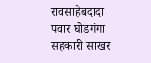रावसाहेबदादा पवार घोडगंगा सहकारी साखर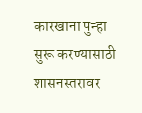कारखाना पुन्हा सुरू करण्यासाठी शासनस्तरावर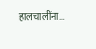हालचालींना…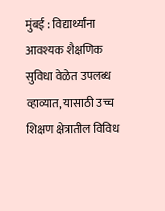मुंबई : विद्यार्थ्यांना आवश्यक शैक्षणिक सुविधा वेळेत उपलब्ध व्हाव्यात, यासाठी उच्च शिक्षण क्षेत्रातील विविध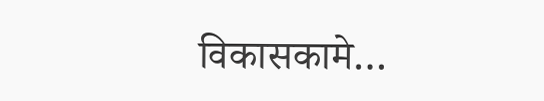विकासकामे…